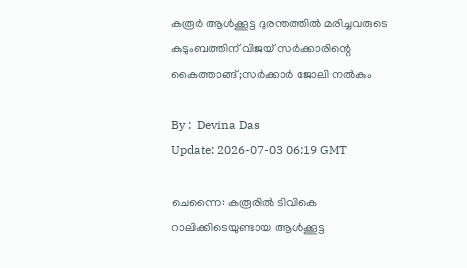കരൂർ ആൾക്കൂട്ട ദുരന്തത്തിൽ മരിച്ചവരുടെ കുടുംബത്തിന് വിജയ് സർക്കാരിന്റെ കൈത്താങ്ങ്;സർക്കാർ ജോലി നൽകും

By :  Devina Das
Update: 2026-07-03 06:19 GMT

ചെന്നൈ: കരൂരിൽ ടിവികെ റാലിക്കിടെയുണ്ടായ ആൾക്കൂട്ട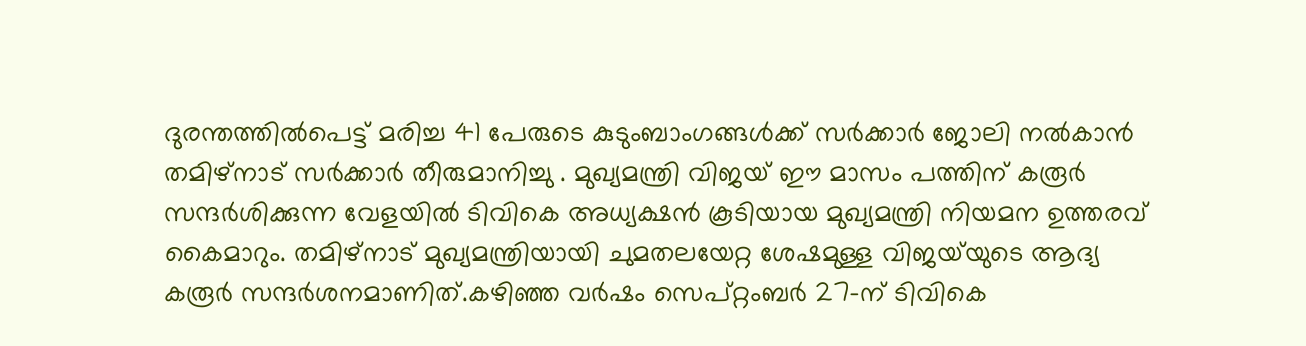ദുരന്തത്തിൽപെട്ട് മരിച്ച 41 പേരുടെ കുടുംബാംഗങ്ങൾക്ക് സർക്കാർ ജോലി നൽകാൻ തമിഴ്‌നാട് സർക്കാർ തീരുമാനിച്ചു . മുഖ്യമന്ത്രി വിജയ് ഈ മാസം പത്തിന് കരൂർ സന്ദർശിക്കുന്ന വേളയിൽ ടിവികെ അധ്യക്ഷൻ കൂടിയായ മുഖ്യമന്ത്രി നിയമന ഉത്തരവ് കൈമാറും. തമിഴ്നാട് മുഖ്യമന്ത്രിയായി ചുമതലയേറ്റ ശേഷമുള്ള വിജയ്‌യുടെ ആദ്യ കരൂർ സന്ദർശനമാണിത്.കഴിഞ്ഞ വർഷം സെപ്റ്റംബർ 27-ന് ടിവികെ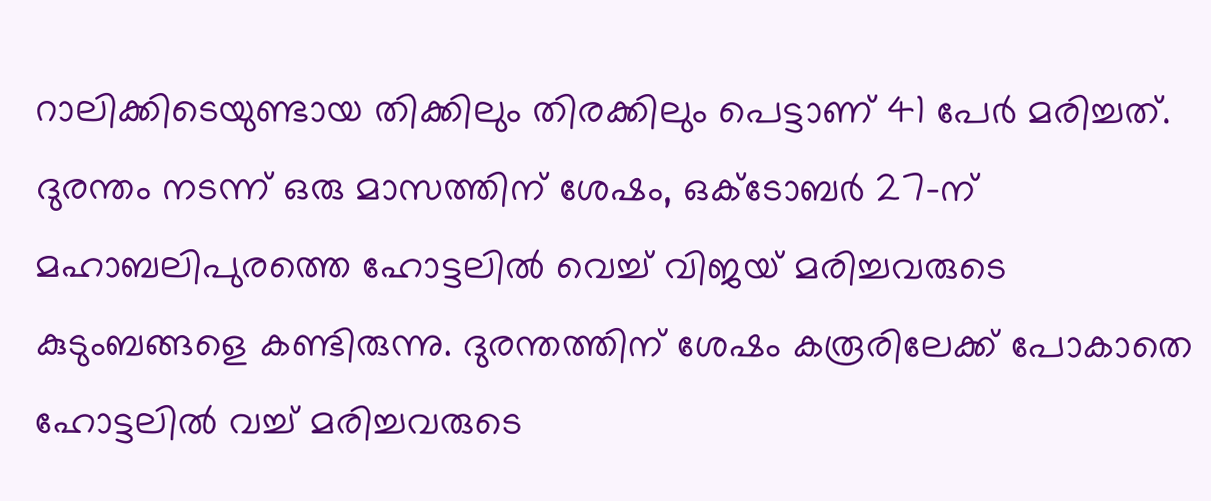റാലിക്കിടെയുണ്ടായ തിക്കിലും തിരക്കിലും പെട്ടാണ് 41 പേർ മരിച്ചത്. ദുരന്തം നടന്ന് ഒരു മാസത്തിന് ശേഷം, ഒക്ടോബർ 27-ന് മഹാബലിപുരത്തെ ഹോട്ടലിൽ വെച്ച് വിജയ് മരിച്ചവരുടെ കുടുംബങ്ങളെ കണ്ടിരുന്നു. ദുരന്തത്തിന് ശേഷം കരൂരിലേക്ക് പോകാതെ ഹോട്ടലിൽ വച്ച് മരിച്ചവരുടെ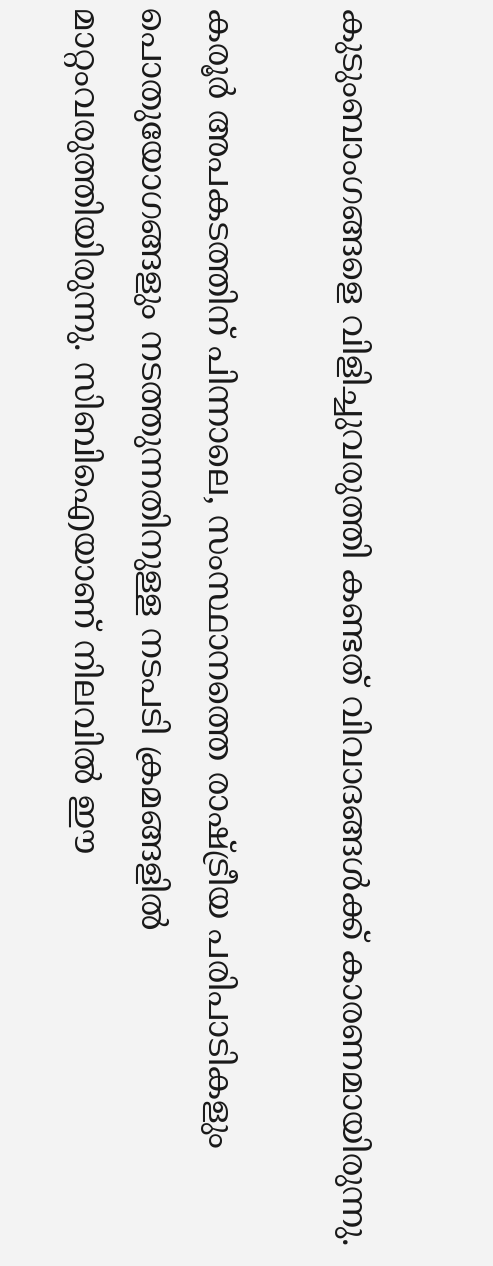കുടുംബാംഗങ്ങളെ വിളിച്ചുവരുത്തി കണ്ടത് വിവാദങ്ങൾക്ക് കാരണമായിരുന്നു.

കരൂർ അപകടത്തിന് പിന്നാലെ, സംസ്ഥാനത്തെ രാഷ്ട്രീയ പരിപാടികളും പൊതുയോഗങ്ങളും നടത്തുന്നതിനുള്ള നടപടി ക്രമങ്ങളിൽ മാറ്റംവരുത്തിയിരുന്നു. സിബിഐയാണ് നിലവിൽ ഈ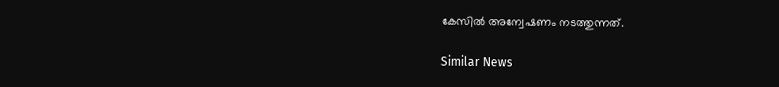കേസിൽ അന്വേഷണം നടത്തുന്നത്.

Similar News